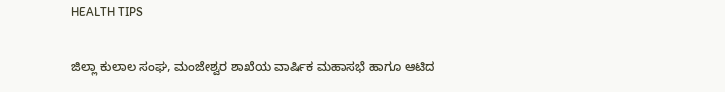HEALTH TIPS

ಜಿಲ್ಲಾ ಕುಲಾಲ ಸಂಘ, ಮಂಜೇಶ್ವರ ಶಾಖೆಯ ವಾರ್ಷಿಕ ಮಹಾಸಭೆ ಹಾಗೂ ಆಟಿದ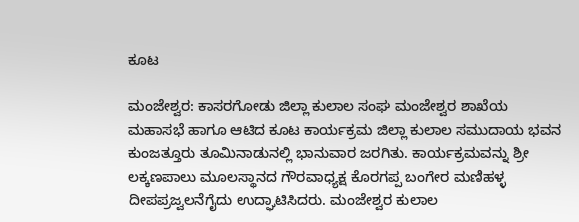ಕೂಟ

ಮಂಜೇಶ್ವರ: ಕಾಸರಗೋಡು ಜಿಲ್ಲಾ ಕುಲಾಲ ಸಂಘ ಮಂಜೇಶ್ವರ ಶಾಖೆಯ ಮಹಾಸಭೆ ಹಾಗೂ ಆಟಿದ ಕೂಟ ಕಾರ್ಯಕ್ರಮ ಜಿಲ್ಲಾ ಕುಲಾಲ ಸಮುದಾಯ ಭವನ ಕುಂಜತ್ತೂರು ತೂಮಿನಾಡುನಲ್ಲಿ ಭಾನುವಾರ ಜರಗಿತು. ಕಾರ್ಯಕ್ರಮವನ್ನು ಶ್ರೀ ಲಕ್ಕಣಪಾಲು ಮೂಲಸ್ಥಾನದ ಗೌರವಾಧ್ಯಕ್ಷ ಕೊರಗಪ್ಪ ಬಂಗೇರ ಮಣಿಹಳ್ಳ ದೀಪಪ್ರಜ್ವಲನೆಗೈದು ಉದ್ಘಾಟಿಸಿದರು. ಮಂಜೇಶ್ವರ ಕುಲಾಲ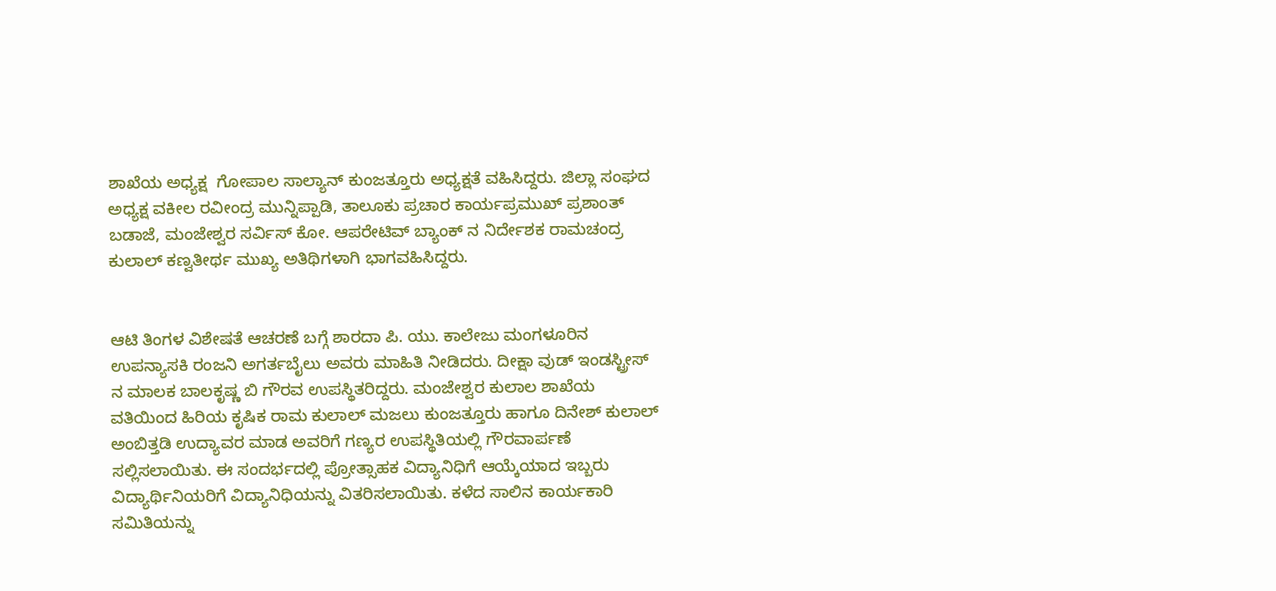ಶಾಖೆಯ ಅಧ್ಯಕ್ಷ  ಗೋಪಾಲ ಸಾಲ್ಯಾನ್ ಕುಂಜತ್ತೂರು ಅಧ್ಯಕ್ಷತೆ ವಹಿಸಿದ್ದರು. ಜಿಲ್ಲಾ ಸಂಘದ ಅಧ್ಯಕ್ಷ ವಕೀಲ ರವೀಂದ್ರ ಮುನ್ನಿಪ್ಪಾಡಿ, ತಾಲೂಕು ಪ್ರಚಾರ ಕಾರ್ಯಪ್ರಮುಖ್ ಪ್ರಶಾಂತ್ ಬಡಾಜೆ, ಮಂಜೇಶ್ವರ ಸರ್ವಿಸ್ ಕೋ. ಆಪರೇಟಿವ್ ಬ್ಯಾಂಕ್ ನ ನಿರ್ದೇಶಕ ರಾಮಚಂದ್ರ ಕುಲಾಲ್ ಕಣ್ವತೀರ್ಥ ಮುಖ್ಯ ಅತಿಥಿಗಳಾಗಿ ಭಾಗವಹಿಸಿದ್ದರು.


ಆಟಿ ತಿಂಗಳ ವಿಶೇಷತೆ ಆಚರಣೆ ಬಗ್ಗೆ ಶಾರದಾ ಪಿ. ಯು. ಕಾಲೇಜು ಮಂಗಳೂರಿನ ಉಪನ್ಯಾಸಕಿ ರಂಜನಿ ಅಗರ್ತಬೈಲು ಅವರು ಮಾಹಿತಿ ನೀಡಿದರು. ದೀಕ್ಷಾ ವುಡ್ ಇಂಡಸ್ಟ್ರೀಸ್ ನ ಮಾಲಕ ಬಾಲಕೃಷ್ಣ ಬಿ ಗೌರವ ಉಪಸ್ಥಿತರಿದ್ದರು. ಮಂಜೇಶ್ವರ ಕುಲಾಲ ಶಾಖೆಯ ವತಿಯಿಂದ ಹಿರಿಯ ಕೃಷಿಕ ರಾಮ ಕುಲಾಲ್ ಮಜಲು ಕುಂಜತ್ತೂರು ಹಾಗೂ ದಿನೇಶ್ ಕುಲಾಲ್ ಅಂಬಿತ್ತಡಿ ಉದ್ಯಾವರ ಮಾಡ ಅವರಿಗೆ ಗಣ್ಯರ ಉಪಸ್ಥಿತಿಯಲ್ಲಿ ಗೌರವಾರ್ಪಣೆ ಸಲ್ಲಿಸಲಾಯಿತು. ಈ ಸಂದರ್ಭದಲ್ಲಿ ಪ್ರೋತ್ಸಾಹಕ ವಿದ್ಯಾನಿಧಿಗೆ ಆಯ್ಕೆಯಾದ ಇಬ್ಬರು ವಿದ್ಯಾರ್ಥಿನಿಯರಿಗೆ ವಿದ್ಯಾನಿಧಿಯನ್ನು ವಿತರಿಸಲಾಯಿತು. ಕಳೆದ ಸಾಲಿನ ಕಾರ್ಯಕಾರಿ ಸಮಿತಿಯನ್ನು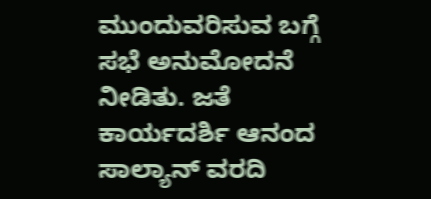ಮುಂದುವರಿಸುವ ಬಗ್ಗೆ ಸಭೆ ಅನುಮೋದನೆ ನೀಡಿತು. ಜತೆ ಕಾರ್ಯದರ್ಶಿ ಆನಂದ ಸಾಲ್ಯಾನ್ ವರದಿ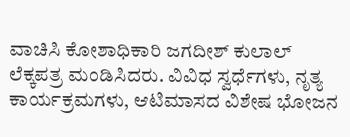ವಾಚಿಸಿ ಕೋಶಾಧಿಕಾರಿ ಜಗದೀಶ್ ಕುಲಾಲ್ ಲೆಕ್ಕಪತ್ರ ಮಂಡಿಸಿದರು. ವಿವಿಧ ಸ್ವರ್ಧೆಗಳು, ನೃತ್ಯ ಕಾರ್ಯಕ್ರಮಗಳು, ಆಟಿಮಾಸದ ವಿಶೇಷ ಭೋಜನ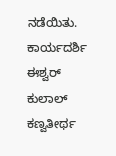ನಡೆಯಿತು. ಕಾರ್ಯದರ್ಶಿ ಈಶ್ವರ್ ಕುಲಾಲ್ ಕಣ್ವತೀರ್ಥ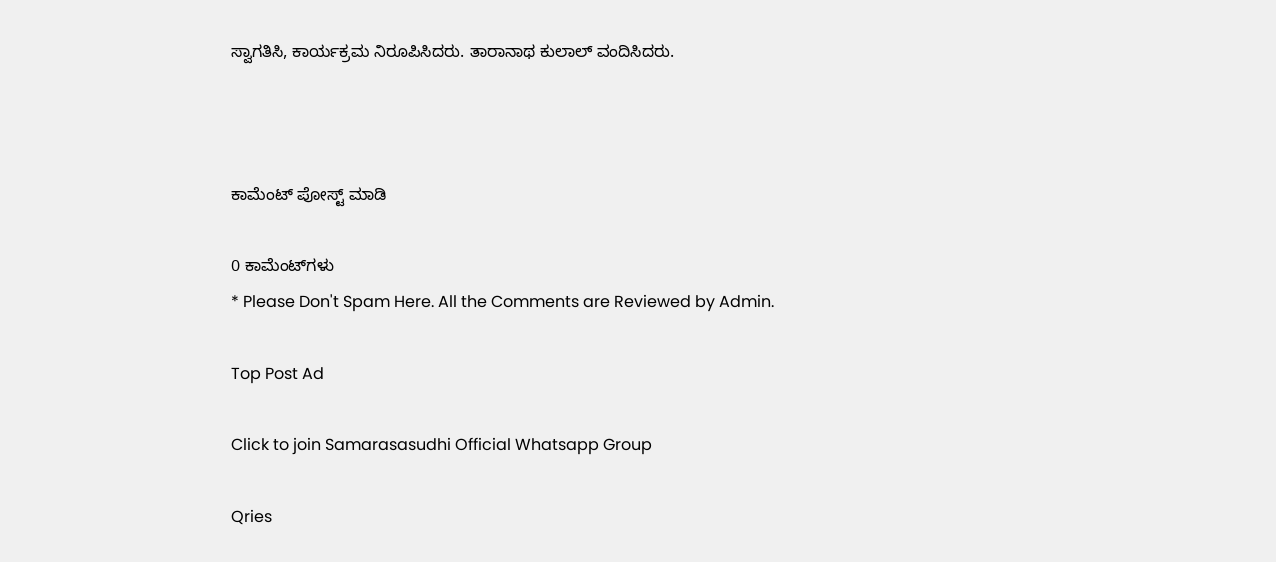ಸ್ವಾಗತಿಸಿ, ಕಾರ್ಯಕ್ರಮ ನಿರೂಪಿಸಿದರು. ತಾರಾನಾಥ ಕುಲಾಲ್ ವಂದಿಸಿದರು.



ಕಾಮೆಂಟ್‌‌ ಪೋಸ್ಟ್‌ ಮಾಡಿ

0 ಕಾಮೆಂಟ್‌ಗಳು
* Please Don't Spam Here. All the Comments are Reviewed by Admin.

Top Post Ad

Click to join Samarasasudhi Official Whatsapp Group

Qries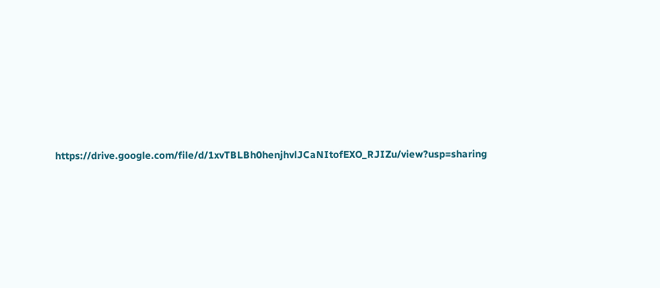https://drive.google.com/file/d/1xvTBLBh0henjhvlJCaNItofEXO_RJIZu/view?usp=sharing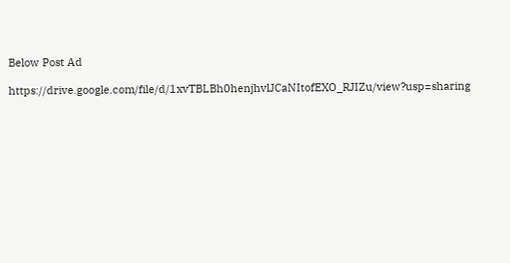Below Post Ad

https://drive.google.com/file/d/1xvTBLBh0henjhvlJCaNItofEXO_RJIZu/view?usp=sharing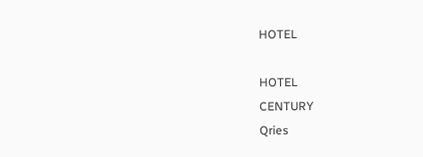HOTEL

HOTEL
CENTURY
Qries